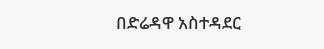በድሬዳዋ አስተዳደር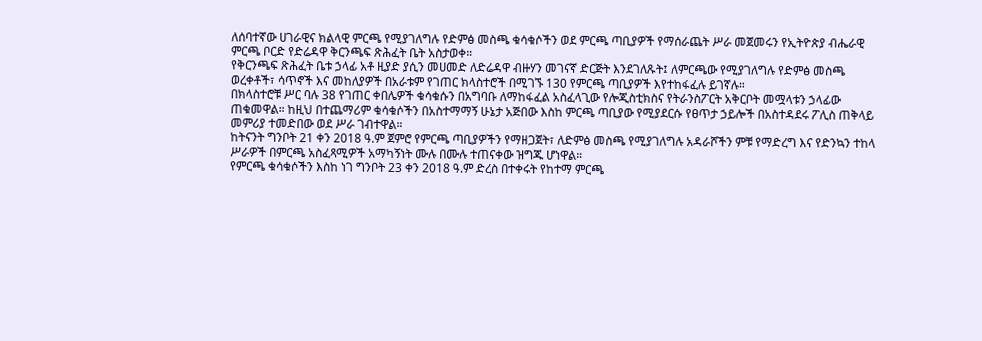ለሰባተኛው ሀገራዊና ክልላዊ ምርጫ የሚያገለግሉ የድምፅ መስጫ ቁሳቁሶችን ወደ ምርጫ ጣቢያዎች የማሰራጨት ሥራ መጀመሩን የኢትዮጵያ ብሔራዊ ምርጫ ቦርድ የድሬዳዋ ቅርንጫፍ ጽሕፈት ቤት አስታወቀ።
የቅርንጫፍ ጽሕፈት ቤቱ ኃላፊ አቶ ዚያድ ያሲን መሀመድ ለድሬዳዋ ብዙሃን መገናኛ ድርጅት እንደገለጹት፤ ለምርጫው የሚያገለግሉ የድምፅ መስጫ ወረቀቶች፣ ሳጥኖች እና መከለያዎች በአራቱም የገጠር ክላስተሮች በሚገኙ 130 የምርጫ ጣቢያዎች እየተከፋፈሉ ይገኛሉ።
በክላስተሮቹ ሥር ባሉ 38 የገጠር ቀበሌዎች ቁሳቁሱን በአግባቡ ለማከፋፈል አስፈላጊው የሎጂስቲክስና የትራንስፖርት አቅርቦት መሟላቱን ኃላፊው ጠቁመዋል። ከዚህ በተጨማሪም ቁሳቁሶችን በአስተማማኝ ሁኔታ አጅበው እስከ ምርጫ ጣቢያው የሚያደርሱ የፀጥታ ኃይሎች በአስተዳደሩ ፖሊስ ጠቅላይ መምሪያ ተመድበው ወደ ሥራ ገብተዋል።
ከትናንት ግንቦት 21 ቀን 2018 ዓ.ም ጀምሮ የምርጫ ጣቢያዎችን የማዘጋጀት፣ ለድምፅ መስጫ የሚያገለግሉ አዳራሾችን ምቹ የማድረግ እና የድንኳን ተከላ ሥራዎች በምርጫ አስፈጻሚዎች አማካኝነት ሙሉ በሙሉ ተጠናቀው ዝግጁ ሆነዋል።
የምርጫ ቁሳቁሶችን እስከ ነገ ግንቦት 23 ቀን 2018 ዓ.ም ድረስ በተቀሩት የከተማ ምርጫ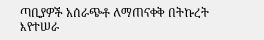ጣቢያዎች አሰራጭቶ ለማጠናቀቅ በትኩረት እየተሠራ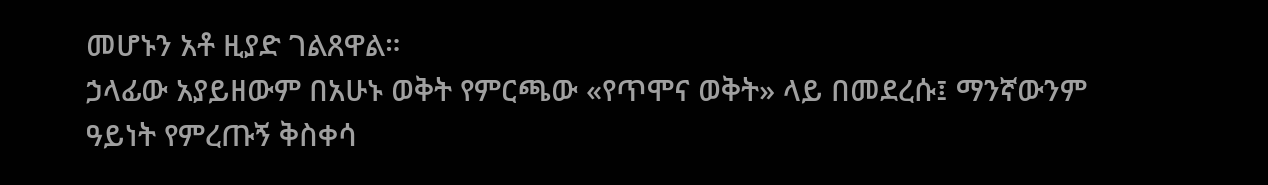መሆኑን አቶ ዚያድ ገልጸዋል።
ኃላፊው አያይዘውም በአሁኑ ወቅት የምርጫው «የጥሞና ወቅት» ላይ በመደረሱ፤ ማንኛውንም ዓይነት የምረጡኝ ቅስቀሳ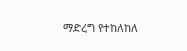ማድረግ የተከለከለ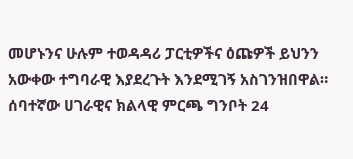መሆኑንና ሁሉም ተወዳዳሪ ፓርቲዎችና ዕጩዎች ይህንን አውቀው ተግባራዊ እያደረጉት እንደሚገኝ አስገንዝበዋል።
ሰባተኛው ሀገራዊና ክልላዊ ምርጫ ግንቦት 24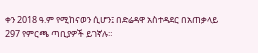ቀን 2018 ዓ.ም የሚከናወን ሲሆን፤ በድሬዳዋ አስተዳደር በአጠቃላይ 297 የምርጫ ጣቢያዎች ይገኛሉ።